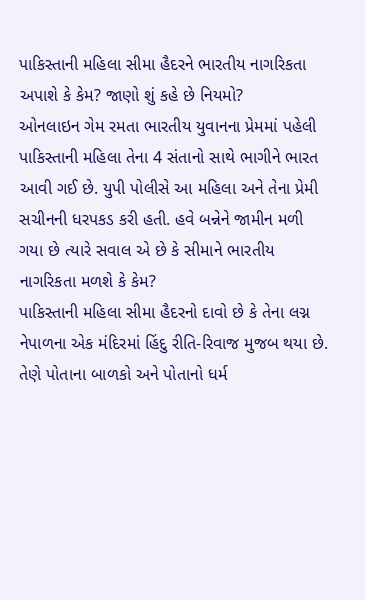પાકિસ્તાની મહિલા સીમા હૈદરને ભારતીય નાગરિકતા અપાશે કે કેમ? જાણો શું કહે છે નિયમો?
ઓનલાઇન ગેમ રમતા ભારતીય યુવાનના પ્રેમમાં પહેલી પાકિસ્તાની મહિલા તેના 4 સંતાનો સાથે ભાગીને ભારત આવી ગઈ છે. યુપી પોલીસે આ મહિલા અને તેના પ્રેમી સચીનની ધરપકડ કરી હતી. હવે બન્નેને જામીન મળી ગયા છે ત્યારે સવાલ એ છે કે સીમાને ભારતીય નાગરિકતા મળશે કે કેમ?
પાકિસ્તાની મહિલા સીમા હૈદરનો દાવો છે કે તેના લગ્ન નેપાળના એક મંદિરમાં હિંદુ રીતિ-રિવાજ મુજબ થયા છે. તેણે પોતાના બાળકો અને પોતાનો ધર્મ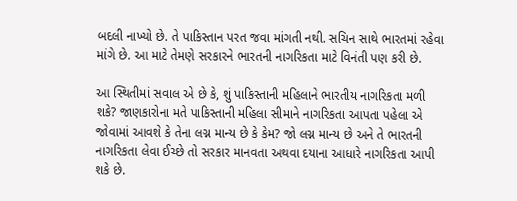બદલી નાખ્યો છે. તે પાકિસ્તાન પરત જવા માંગતી નથી. સચિન સાથે ભારતમાં રહેવા માંગે છે. આ માટે તેમણે સરકારને ભારતની નાગરિકતા માટે વિનંતી પણ કરી છે.

આ સ્થિતીમાં સવાલ એ છે કે, શું પાકિસ્તાની મહિલાને ભારતીય નાગરિકતા મળી શકે? જાણકારોના મતે પાકિસ્તાની મહિલા સીમાને નાગરિકતા આપતા પહેલા એ જોવામાં આવશે કે તેના લગ્ન માન્ય છે કે કેમ? જો લગ્ન માન્ય છે અને તે ભારતની નાગરિકતા લેવા ઈચ્છે તો સરકાર માનવતા અથવા દયાના આધારે નાગરિકતા આપી શકે છે.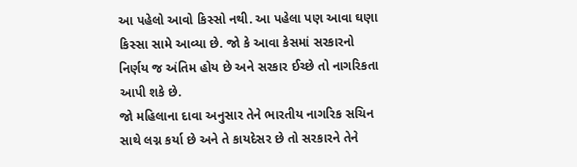આ પહેલો આવો કિસ્સો નથી. આ પહેલા પણ આવા ઘણા કિસ્સા સામે આવ્યા છે. જો કે આવા કેસમાં સરકારનો નિર્ણય જ અંતિમ હોય છે અને સરકાર ઈચ્છે તો નાગરિકતા આપી શકે છે.
જો મહિલાના દાવા અનુસાર તેને ભારતીય નાગરિક સચિન સાથે લગ્ન કર્યા છે અને તે કાયદેસર છે તો સરકારને તેને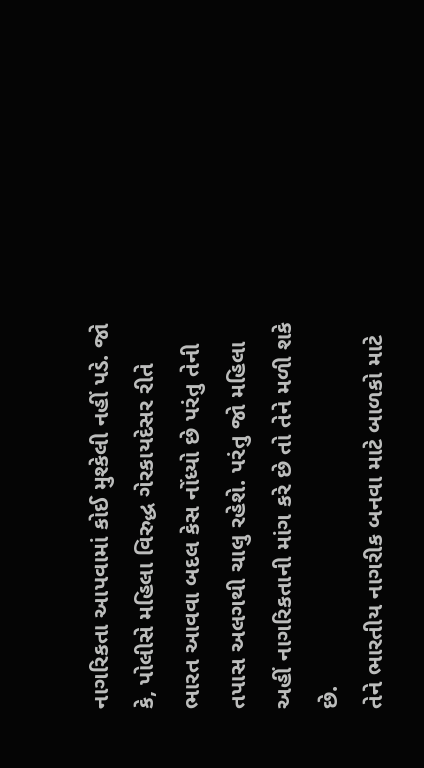નાગરિકતા આપવામાં કોઈ મુશ્કેલી નહીં પડે. જો કે, પોલીસે મહિલા વિરુદ્ધ ગેરકાયદેસર રીતે ભારત આવવા બદલ કેસ નોંધ્યો છે પરંતુ તેની તપાસ અલગથી ચાલુ રહેશે. પરંતુ જો મહિલા અહીં નાગરિકતાની માંગ કરે છે તો તેને મળી શકે છે.
તેને ભારતીય નાગરીક બનવા માટે બાળકો માટે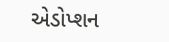એડોપ્શન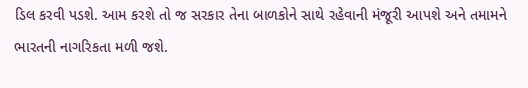ડિલ કરવી પડશે. આમ કરશે તો જ સરકાર તેના બાળકોને સાથે રહેવાની મંજૂરી આપશે અને તમામને ભારતની નાગરિકતા મળી જશે.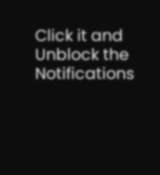Click it and Unblock the Notifications